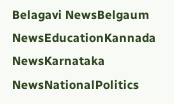Belagavi NewsBelgaum NewsEducationKannada NewsKarnataka NewsNationalPolitics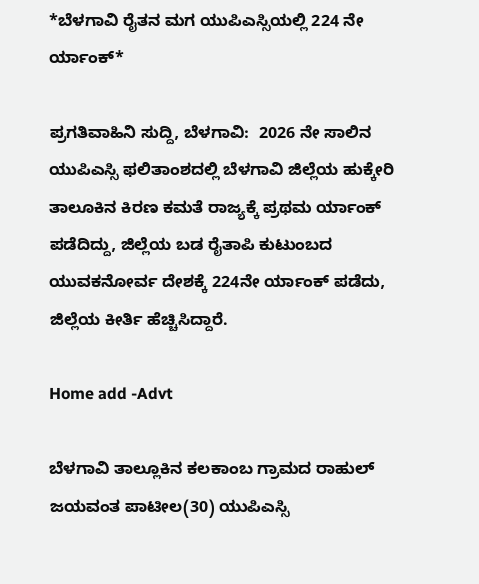*ಬೆಳಗಾವಿ ರೈತನ ಮಗ ಯುಪಿಎಸ್ಸಿಯಲ್ಲಿ 224 ನೇ ರ್ಯಾಂಕ್*

ಪ್ರಗತಿವಾಹಿನಿ ಸುದ್ದಿ, ಬೆಳಗಾವಿ:  2026 ನೇ ಸಾಲಿನ ಯುಪಿಎಸ್ಸಿ ಫಲಿತಾಂಶದಲ್ಲಿ ಬೆಳಗಾವಿ ಜಿಲ್ಲೆಯ ಹುಕ್ಕೇರಿ ತಾಲೂಕಿನ ಕಿರಣ ಕಮತೆ ರಾಜ್ಯಕ್ಕೆ ಪ್ರಥಮ ರ್ಯಾಂಕ್ ಪಡೆದಿದ್ದು, ಜಿಲ್ಲೆಯ‌ ಬಡ ರೈತಾಪಿ ಕುಟುಂಬದ ಯುವಕನೋರ್ವ ದೇಶಕ್ಕೆ 224ನೇ ರ್ಯಾಂಕ್ ಪಡೆದು, ಜಿಲ್ಲೆಯ ಕೀರ್ತಿ ಹೆಚ್ಚಿಸಿದ್ದಾರೆ.

Home add -Advt

ಬೆಳಗಾವಿ ತಾಲ್ಲೂಕಿನ ಕಲಕಾಂಬ ಗ್ರಾಮದ ರಾಹುಲ್ ಜಯವಂತ ಪಾಟೀಲ(30) ಯುಪಿಎಸ್ಸಿ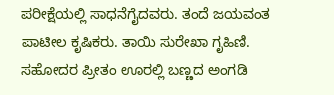ಪರೀಕ್ಷೆಯಲ್ಲಿ ಸಾಧನೆಗೈದವರು. ತಂದೆ ಜಯವಂತ ಪಾಟೀಲ ಕೃಷಿಕರು. ತಾಯಿ ಸುರೇಖಾ ಗೃಹಿಣಿ. ಸಹೋದರ ಪ್ರೀತಂ ಊರಲ್ಲಿ ಬಣ್ಣದ ಅಂಗಡಿ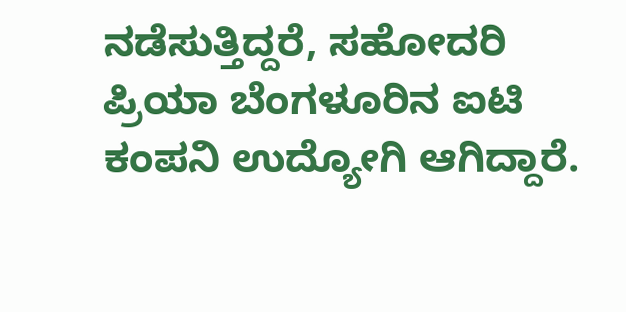ನಡೆಸುತ್ತಿದ್ದರೆ, ಸಹೋದರಿ ಪ್ರಿಯಾ ಬೆಂಗಳೂರಿನ ಐಟಿ ಕಂಪನಿ ಉದ್ಯೋಗಿ ಆಗಿದ್ದಾರೆ.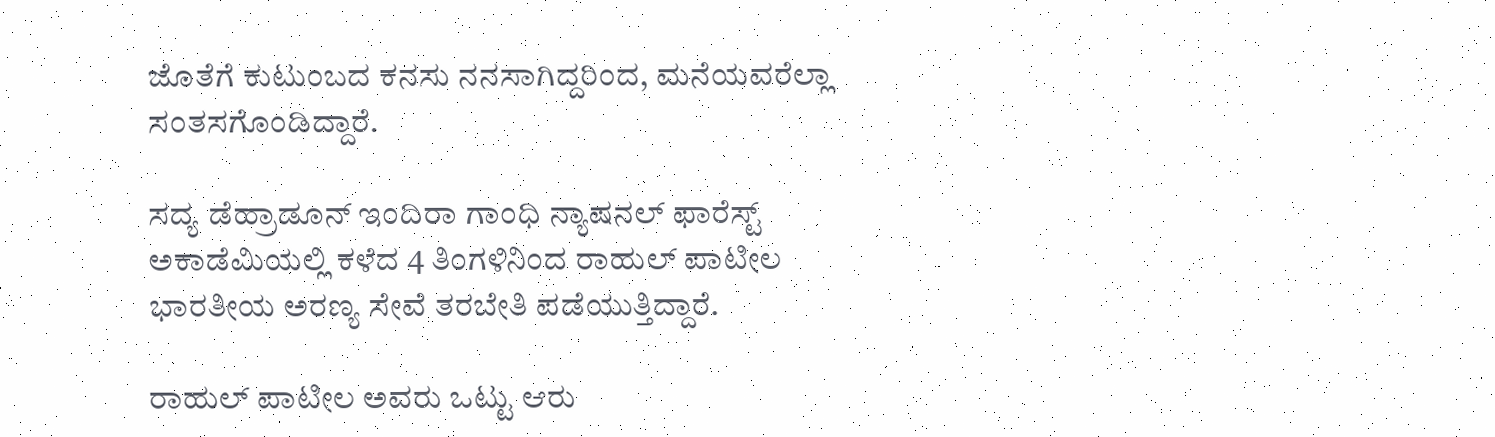ಜೊತೆಗೆ ಕುಟುಂಬದ ಕನಸು ನನಸಾಗಿದ್ದರಿಂದ, ಮನೆಯವರೆಲ್ಲಾ ಸಂತಸಗೊಂಡಿದ್ದಾರೆ.

ಸದ್ಯ‌ ಡೆಹ್ರಾಡೂನ್‌ ಇಂದಿರಾ ಗಾಂಧಿ ನ್ಯಾಷನಲ್ ಫಾರೆಸ್ಟ್ ಅಕಾಡೆಮಿಯಲ್ಲಿ ಕಳೆದ 4 ತಿಂಗಳಿನಿಂದ ರಾಹುಲ್ ಪಾಟೀಲ ಭಾರತೀಯ ಅರಣ್ಯ ಸೇವೆ ತರಬೇತಿ ಪಡೆಯುತ್ತಿದ್ದಾರೆ.

ರಾಹುಲ್ ಪಾಟೀಲ ಅವರು ಒಟ್ಟು ಆರು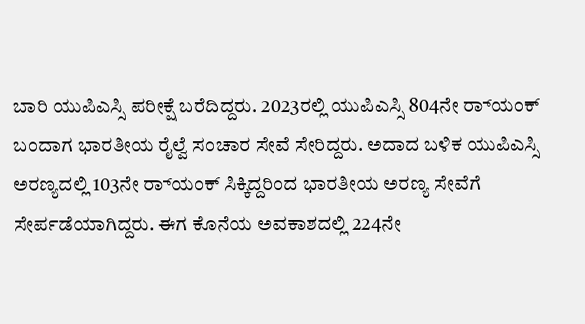ಬಾರಿ ಯುಪಿಎಸ್ಸಿ ಪರೀಕ್ಷೆ ಬರೆದಿದ್ದರು. 2023ರಲ್ಲಿ ಯುಪಿಎಸ್ಸಿ 804ನೇ ರ‌್ಯಾಂಕ್ ಬಂದಾಗ ಭಾರತೀಯ ರೈಲ್ವೆ ಸಂಚಾರ ಸೇವೆ ಸೇರಿದ್ದರು. ಅದಾದ‌ ಬಳಿಕ ಯುಪಿಎಸ್ಸಿ ಅರಣ್ಯದಲ್ಲಿ 103ನೇ ರ‌್ಯಾಂಕ್ ಸಿಕ್ಕಿದ್ದರಿಂದ ಭಾರತೀಯ ಅರಣ್ಯ ಸೇವೆಗೆ ಸೇರ್ಪಡೆಯಾಗಿದ್ದರು. ಈಗ ಕೊನೆಯ ಅವಕಾಶದಲ್ಲಿ 224ನೇ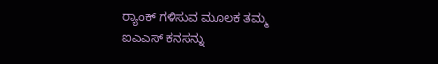ರ‌್ಯಾಂಕ್ ಗಳಿಸುವ ಮೂಲಕ ತಮ್ಮ ಐಎಎಸ್ ಕನಸನ್ನು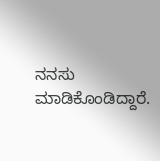ನನಸು ಮಾಡಿಕೊಂಡಿದ್ದಾರೆ.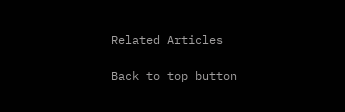Related Articles

Back to top button